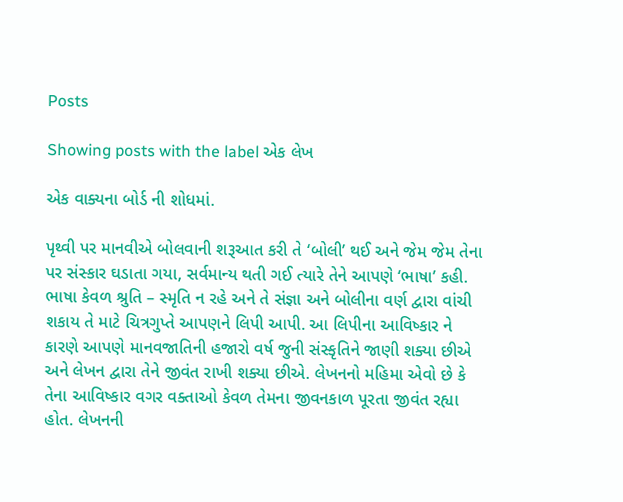Posts

Showing posts with the label એક લેખ

એક વાક્યના બોર્ડ ની શોધમાં.

પૃથ્વી પર માનવીએ બોલવાની શરૂઆત કરી તે ‘બોલી’ થઈ અને જેમ જેમ તેના પર સંસ્કાર ઘડાતા ગયા, સર્વમાન્ય થતી ગઈ ત્યારે તેને આપણે ‘ભાષા’ કહી. ભાષા કેવળ શ્રુતિ – સ્મૃતિ ન રહે અને તે સંજ્ઞા અને બોલીના વર્ણ દ્વારા વાંચી શકાય તે માટે ચિત્રગુપ્તે આપણને લિપી આપી. આ લિપીના આવિષ્કાર ને કારણે આપણે માનવજાતિની હજારો વર્ષ જુની સંસ્કૃતિને જાણી શક્યા છીએ અને લેખન દ્વારા તેને જીવંત રાખી શક્યા છીએ. લેખનનો મહિમા એવો છે કે તેના આવિષ્કાર વગર વક્તાઓ કેવળ તેમના જીવનકાળ પૂરતા જીવંત રહ્યા હોત. લેખનની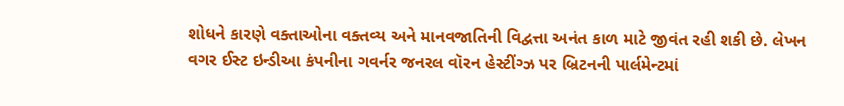શોધને કારણે વક્તાઓના વક્તવ્ય અને માનવજાતિની વિદ્વત્તા અનંત કાળ માટે જીવંત રહી શકી છે. લેખન વગર ઈસ્ટ ઇન્ડીઆ કંપનીના ગવર્નર જનરલ વૉરન હેસ્ટીંગ્ઝ પર બ્રિટનની પાર્લમેન્ટમાં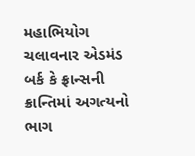મહાભિયોગ ચલાવનાર એડમંડ બર્ક કે ફ્રાન્સની ક્રાન્તિમાં અગત્યનો ભાગ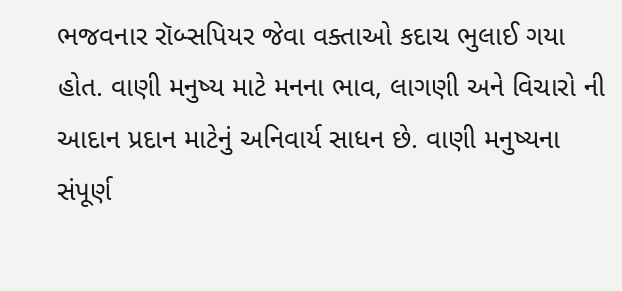ભજવનાર રૉબ્સપિયર જેવા વક્તાઓ કદાચ ભુલાઈ ગયા હોત. વાણી મનુષ્ય માટે મનના ભાવ, લાગણી અને વિચારો ની આદાન પ્રદાન માટેનું અનિવાર્ય સાધન છે. વાણી મનુષ્યના સંપૂર્ણ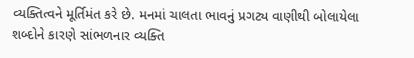વ્યક્તિત્વને મૂર્તિમંત કરે છે. મનમાં ચાલતા ભાવનું પ્રગટ્ય વાણીથી બોલાયેલા શબ્દોને કારણે સાંભળનાર વ્યક્તિ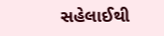સહેલાઈથી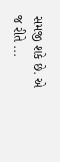સમજી શકે છે. એ જ રીતે ...